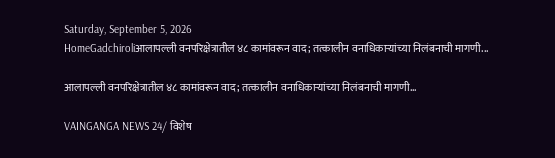Saturday, September 5, 2026
HomeGadchiroliआलापल्ली वनपरिक्षेत्रातील ४८ कामांवरून वाद; तत्कालीन वनाधिकाऱ्यांच्या निलंबनाची मागणी...

आलापल्ली वनपरिक्षेत्रातील ४८ कामांवरून वाद; तत्कालीन वनाधिकाऱ्यांच्या निलंबनाची मागणी…

VAINGANGA NEWS 24/ विशेष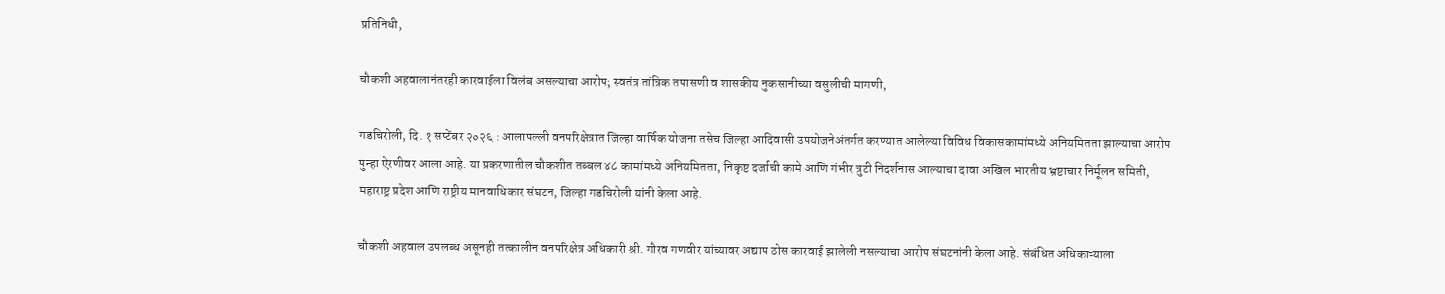प्रतिनिधी,

चौकशी अहवालानंतरही कारवाईला विलंब असल्याचा आरोप; स्वतंत्र तांत्रिक तपासणी व शासकीय नुकसानीच्या वसुलीची मागणी,

गडचिरोली, दि. १ सप्टेंबर २०२६ : आलापल्ली वनपरिक्षेत्रात जिल्हा वार्षिक योजना तसेच जिल्हा आदिवासी उपयोजनेअंतर्गत करण्यात आलेल्या विविध विकासकामांमध्ये अनियमितता झाल्याचा आरोप पुन्हा ऐरणीवर आला आहे. या प्रकरणातील चौकशीत तब्बल ४८ कामांमध्ये अनियमितता, निकृष्ट दर्जाची कामे आणि गंभीर त्रुटी निदर्शनास आल्याचा दावा अखिल भारतीय भ्रष्टाचार निर्मूलन समिती, महाराष्ट्र प्रदेश आणि राष्ट्रीय मानवाधिकार संघटन, जिल्हा गडचिरोली यांनी केला आहे.

चौकशी अहवाल उपलब्ध असूनही तत्कालीन वनपरिक्षेत्र अधिकारी श्री. गौरव गणवीर यांच्यावर अद्याप ठोस कारवाई झालेली नसल्याचा आरोप संघटनांनी केला आहे. संबंधित अधिकाऱ्याला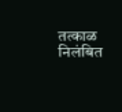तत्काळ निलंबित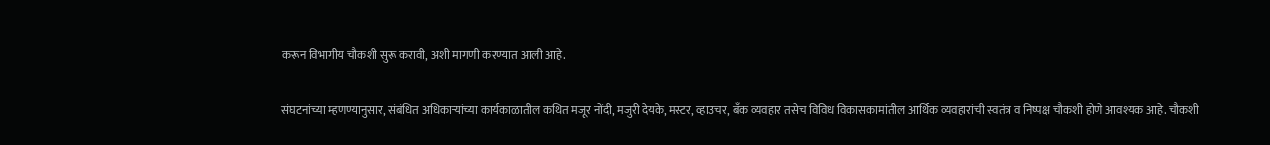करून विभागीय चौकशी सुरू करावी, अशी मागणी करण्यात आली आहे.

संघटनांच्या म्हणण्यानुसार, संबंधित अधिकाऱ्यांच्या कार्यकाळातील कथित मजूर नोंदी, मजुरी देयके, मस्टर, व्हाउचर, बँक व्यवहार तसेच विविध विकासकामांतील आर्थिक व्यवहारांची स्वतंत्र व निष्पक्ष चौकशी होणे आवश्यक आहे. चौकशी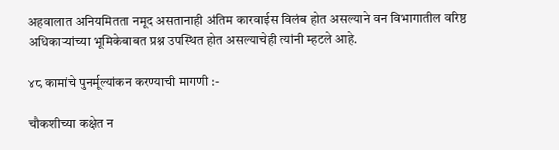अहवालात अनियमितता नमूद असतानाही अंतिम कारवाईस विलंब होत असल्याने वन विभागातील वरिष्ठ अधिकाऱ्यांच्या भूमिकेबाबत प्रश्न उपस्थित होत असल्याचेही त्यांनी म्हटले आहे.

४८ कामांचे पुनर्मूल्यांकन करण्याची मागणी :-

चौकशीच्या कक्षेत न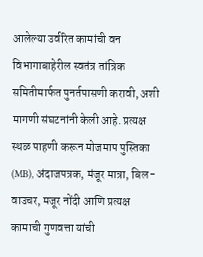आलेल्या उर्वरित कामांची वन विभागाबाहेरील स्वतंत्र तांत्रिक समितीमार्फत पुनर्तपासणी करावी, अशी मागणी संघटनांनी केली आहे. प्रत्यक्ष स्थळ पाहणी करून मोजमाप पुस्तिका (MB), अंदाजपत्रक, मंजूर मात्रा, बिल-वाउचर, मजूर नोंदी आणि प्रत्यक्ष कामाची गुणवत्ता यांची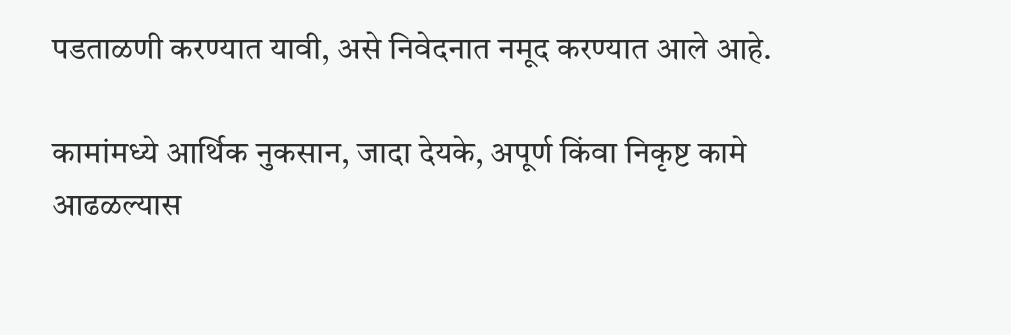पडताळणी करण्यात यावी, असे निवेदनात नमूद करण्यात आले आहे.

कामांमध्ये आर्थिक नुकसान, जादा देयके, अपूर्ण किंवा निकृष्ट कामे आढळल्यास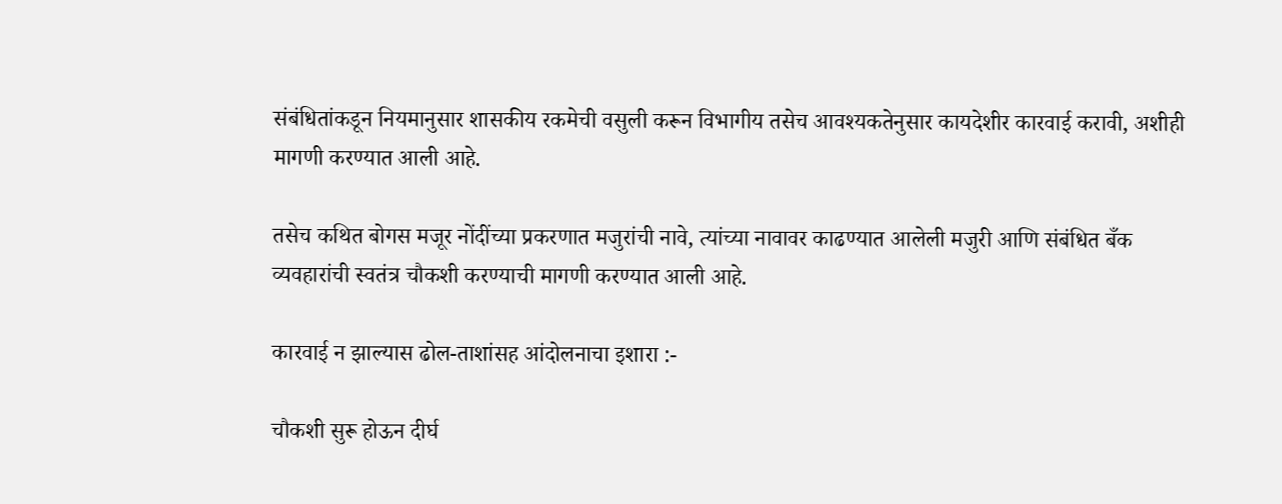संबंधितांकडून नियमानुसार शासकीय रकमेची वसुली करून विभागीय तसेच आवश्यकतेनुसार कायदेशीर कारवाई करावी, अशीही मागणी करण्यात आली आहे.

तसेच कथित बोगस मजूर नोंदींच्या प्रकरणात मजुरांची नावे, त्यांच्या नावावर काढण्यात आलेली मजुरी आणि संबंधित बँक व्यवहारांची स्वतंत्र चौकशी करण्याची मागणी करण्यात आली आहे.

कारवाई न झाल्यास ढोल-ताशांसह आंदोलनाचा इशारा :-

चौकशी सुरू होऊन दीर्घ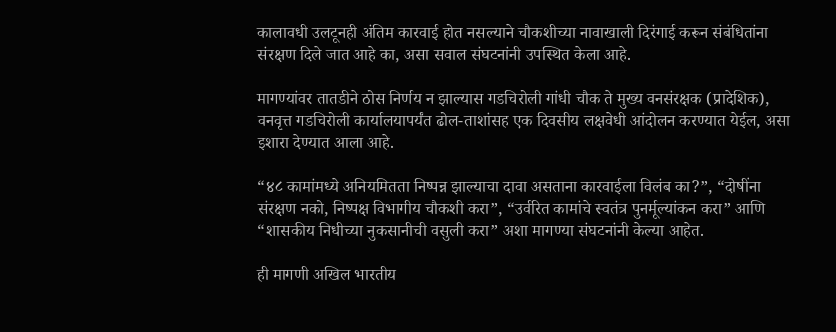कालावधी उलटूनही अंतिम कारवाई होत नसल्याने चौकशीच्या नावाखाली दिरंगाई करून संबंधितांना संरक्षण दिले जात आहे का, असा सवाल संघटनांनी उपस्थित केला आहे.

मागण्यांवर तातडीने ठोस निर्णय न झाल्यास गडचिरोली गांधी चौक ते मुख्य वनसंरक्षक (प्रादेशिक), वनवृत्त गडचिरोली कार्यालयापर्यंत ढोल-ताशांसह एक दिवसीय लक्षवेधी आंदोलन करण्यात येईल, असा इशारा देण्यात आला आहे.

“४८ कामांमध्ये अनियमितता निष्पन्न झाल्याचा दावा असताना कारवाईला विलंब का?”, “दोषींना संरक्षण नको, निष्पक्ष विभागीय चौकशी करा”, “उर्वरित कामांचे स्वतंत्र पुनर्मूल्यांकन करा” आणि “शासकीय निधीच्या नुकसानीची वसुली करा” अशा मागण्या संघटनांनी केल्या आहेत.

ही मागणी अखिल भारतीय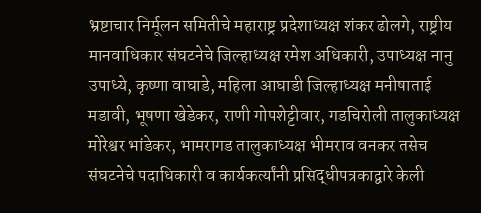भ्रष्टाचार निर्मूलन समितीचे महाराष्ट्र प्रदेशाध्यक्ष शंकर ढोलगे, राष्ट्रीय मानवाधिकार संघटनेचे जिल्हाध्यक्ष रमेश अधिकारी, उपाध्यक्ष नानु उपाध्ये, कृष्णा वाघाडे, महिला आघाडी जिल्हाध्यक्ष मनीषाताई मडावी, भूषणा खेडेकर, राणी गोपशेट्टीवार, गडचिरोली तालुकाध्यक्ष मोरेश्वर भांडेकर, भामरागड तालुकाध्यक्ष भीमराव वनकर तसेच संघटनेचे पदाधिकारी व कार्यकर्त्यांनी प्रसिद्धीपत्रकाद्वारे केली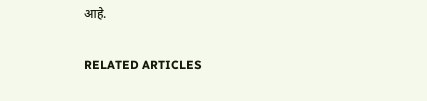आहे.

RELATED ARTICLES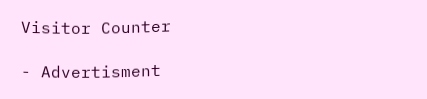Visitor Counter

- Advertisment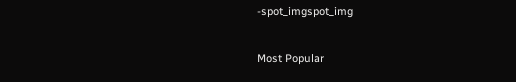-spot_imgspot_img

Most Popular